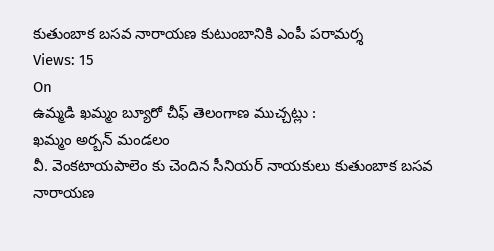కుతుంబాక బసవ నారాయణ కుటుంబానికి ఎంపీ పరామర్శ
Views: 15
On
ఉమ్మడి ఖమ్మం బ్యూరో చీఫ్ తెలంగాణ ముచ్చట్లు :
ఖమ్మం అర్బన్ మండలం
వీ. వెంకటాయపాలెం కు చెందిన సీనియర్ నాయకులు కుతుంబాక బసవ నారాయణ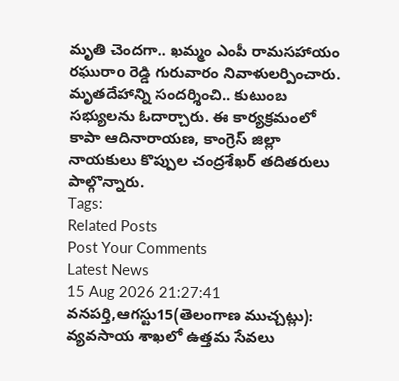మృతి చెందగా.. ఖమ్మం ఎంపీ రామసహాయం రఘురాo రెడ్డి గురువారం నివాళులర్పించారు. మృతదేహాన్ని సందర్శించి.. కుటుంబ సభ్యులను ఓదార్చారు. ఈ కార్యక్రమంలో కాపా ఆదినారాయణ, కాంగ్రెస్ జిల్లా నాయకులు కొప్పుల చంద్రశేఖర్ తదితరులు పాల్గొన్నారు.
Tags:
Related Posts
Post Your Comments
Latest News
15 Aug 2026 21:27:41
వనపర్తి,ఆగస్టు15(తెలంగాణ ముచ్చట్లు):
వ్యవసాయ శాఖలో ఉత్తమ సేవలు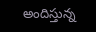అందిస్తున్న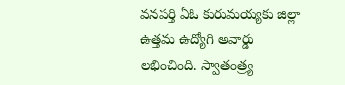వనపర్తి ఏఓ కురుమయ్యకు జిల్లా ఉత్తమ ఉద్యోగి అవార్డు లభించింది. స్వాతంత్ర్య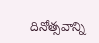దినోత్సవాన్ని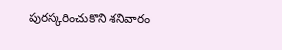పురస్కరించుకొని శనివారం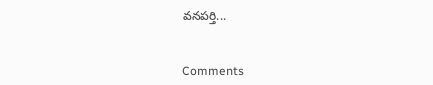వనపర్తి...


Comments